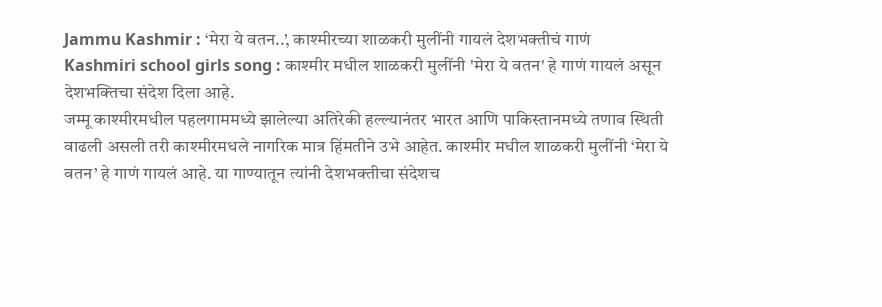Jammu Kashmir : ‘मेरा ये वतन..’, काश्मीरच्या शाळकरी मुलींनी गायलं देशभक्तीचं गाणं
Kashmiri school girls song : काश्मीर मधील शाळकरी मुलींनी 'मेरा ये वतन' हे गाणं गायलं असून देशभक्तिचा संदेश दिला आहे.
जम्मू काश्मीरमधील पहलगाममध्ये झालेल्या अतिरेकी हल्ल्यानंतर भारत आणि पाकिस्तानमध्ये तणाव स्थिती वाढली असली तरी काश्मीरमधले नागरिक मात्र हिंमतीने उभे आहेत. काश्मीर मधील शाळकरी मुलींनी ‘मेरा ये वतन’ हे गाणं गायलं आहे. या गाण्यातून त्यांनी देशभक्तीचा संदेशच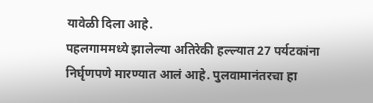यावेळी दिला आहे.
पहलगाममध्ये झालेल्या अतिरेकी हल्ल्यात 27 पर्यटकांना निर्घृणपणे मारण्यात आलं आहे. पुलवामानंतरचा हा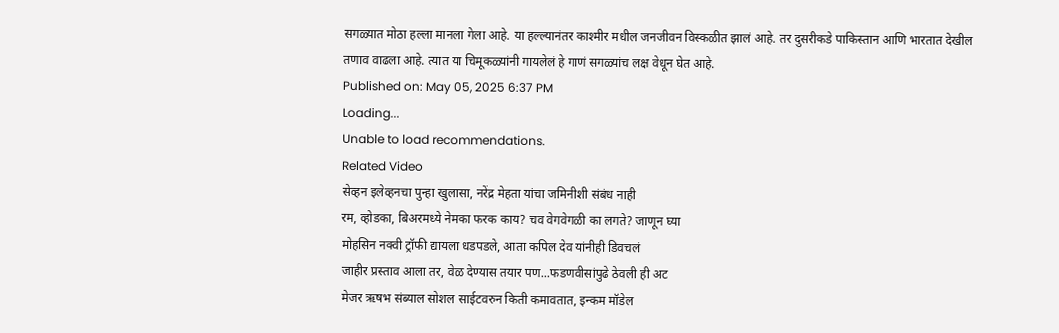सगळ्यात मोठा हल्ला मानला गेला आहे. या हल्ल्यानंतर काश्मीर मधील जनजीवन विस्कळीत झालं आहे. तर दुसरीकडे पाकिस्तान आणि भारतात देखील तणाव वाढला आहे. त्यात या चिमूकळ्यांनी गायलेलं हे गाणं सगळ्यांच लक्ष वेधून घेत आहे.
Published on: May 05, 2025 6:37 PM
Loading...
Unable to load recommendations.
Related Video
सेव्हन इलेव्हनचा पुन्हा खुलासा, नरेंद्र मेहता यांचा जमिनीशी संबंध नाही
रम, व्होडका, बिअरमध्ये नेमका फरक काय? चव वेगवेगळी का लगते? जाणून घ्या
मोहसिन नक्वी ट्रॉफी द्यायला धडपडले, आता कपिल देव यांनीही डिवचलं
जाहीर प्रस्ताव आला तर, वेळ देण्यास तयार पण...फडणवीसांपुढे ठेवली ही अट
मेजर ऋषभ संब्याल सोशल साईटवरुन किती कमावतात, इन्कम मॉडेल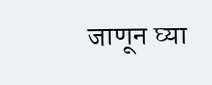जाणून घ्या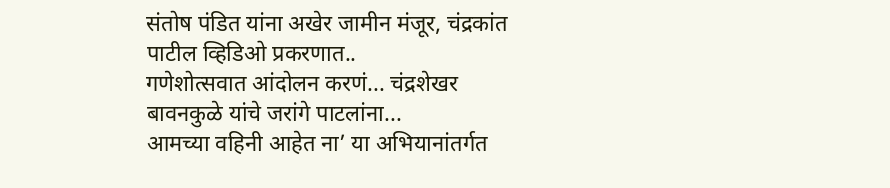संतोष पंडित यांना अखेर जामीन मंजूर, चंद्रकांत पाटील व्हिडिओ प्रकरणात..
गणेशोत्सवात आंदोलन करणं... चंद्रशेखर बावनकुळे यांचे जरांगे पाटलांना...
आमच्या वहिनी आहेत ना’ या अभियानांतर्गत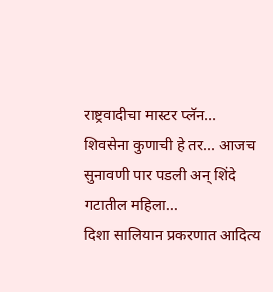राष्ट्रवादीचा मास्टर प्लॅन...
शिवसेना कुणाची हे तर... आजच सुनावणी पार पडली अन् शिंदे गटातील महिला...
दिशा सालियान प्रकरणात आदित्य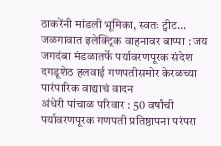ठाकरेंनी मांडली भूमिका, स्वतः ट्वीट...
जळगावात इलेक्ट्रिक वाहनावर बाप्पा : जय जगदंबा मंडळातर्फे पर्यावरणपूरक संदेश
दगडूशेठ हलवाई गणपतीसमोर केरळच्या पारंपारिक वाद्याचं वादन
अंधेरी पांचाळ परिवार : 50 वर्षांची पर्यावरणपूरक गणपती प्रतिष्ठापना परंपरा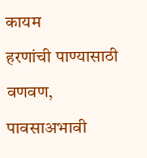कायम
हरणांची पाण्यासाठी वणवण, पावसाअभावी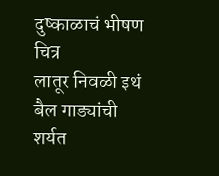दुष्काळाचं भीषण चित्र
लातूर निवळी इथं बैल गाड्यांची शर्यत